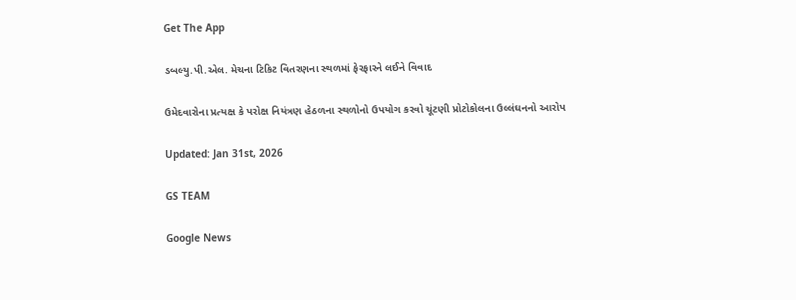Get The App

ડબલ્યુ.પી.એલ. મેચના ટિકિટ વિતરણના સ્થળમાં ફેરફારને લઈને વિવાદ

ઉમેદવારોના પ્રત્યક્ષ કે પરોક્ષ નિયંત્રણ હેઠળના સ્થળોનો ઉપયોગ કરવો ચૂંટણી પ્રોટોકોલના ઉલ્લંઘનનો આરોપ

Updated: Jan 31st, 2026

GS TEAM

Google News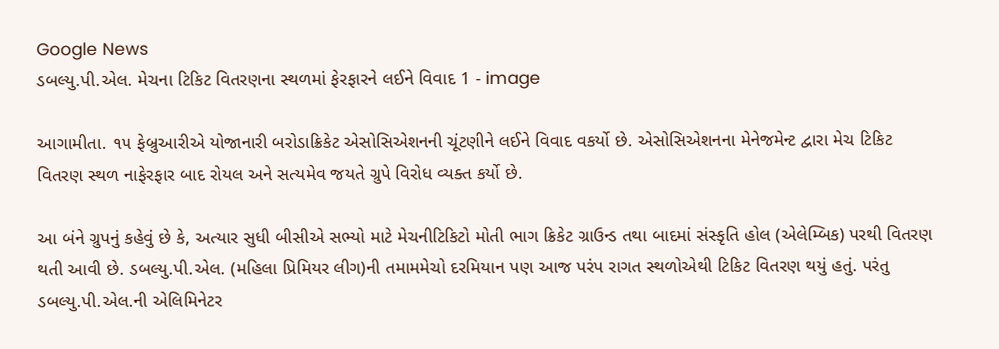Google News
ડબલ્યુ.પી.એલ. મેચના ટિકિટ વિતરણના સ્થળમાં ફેરફારને લઈને વિવાદ 1 - image

આગામીતા. ૧૫ ફેબ્રુઆરીએ યોજાનારી બરોડાક્રિકેટ એસોસિએશનની ચૂંટણીને લઈને વિવાદ વકર્યો છે. એસોસિએશનના મેનેજમેન્ટ દ્વારા મેચ ટિકિટ વિતરણ સ્થળ નાફેરફાર બાદ રોયલ અને સત્યમેવ જયતે ગ્રુપે વિરોધ વ્યક્ત કર્યો છે.

આ બંને ગ્રુપનું કહેવું છે કે, અત્યાર સુધી બીસીએ સભ્યો માટે મેચનીટિકિટો મોતી ભાગ ક્રિકેટ ગ્રાઉન્ડ તથા બાદમાં સંસ્કૃતિ હોલ (એલેમ્બિક) પરથી વિતરણ થતી આવી છે. ડબલ્યુ.પી.એલ. (મહિલા પ્રિમિયર લીગ)ની તમામમેચો દરમિયાન પણ આજ પરંપ રાગત સ્થળોએથી ટિકિટ વિતરણ થયું હતું. પરંતુ ડબલ્યુ.પી.એલ.ની એલિમિનેટર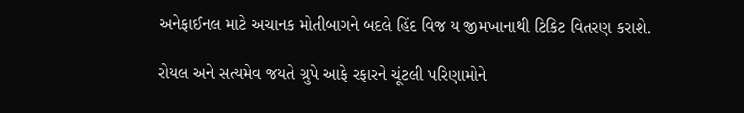અનેફાઈનલ માટે અચાનક મોતીબાગને બદલે હિંદ વિજ ય જીમખાનાથી ટિકિટ વિતરણ કરાશે.

રોયલ અને સત્યમેવ જયતે ગ્રુપે આફે રફારને ચૂંટલી પરિણામોને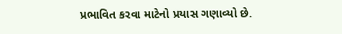પ્રભાવિત કરવા માટેનો પ્રયાસ ગણાવ્યો છે.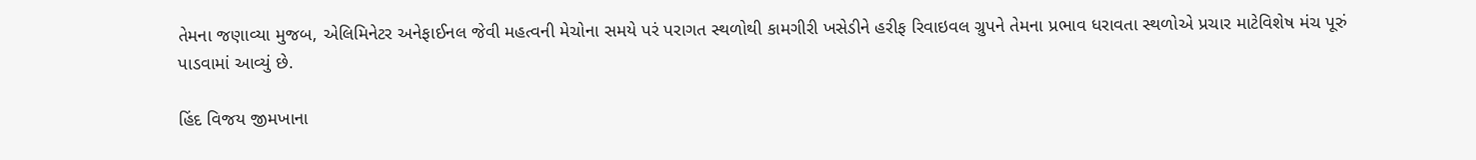તેમના જણાવ્યા મુજબ, એલિમિનેટર અનેફાઈનલ જેવી મહત્વની મેચોના સમયે પરં પરાગત સ્થળોથી કામગીરી ખસેડીને હરીફ રિવાઇવલ ગ્રુપને તેમના પ્રભાવ ધરાવતા સ્થળોએ પ્રચાર માટેવિશેષ મંચ પૂરું પાડવામાં આવ્યું છે.

હિંદ વિજય જીમખાના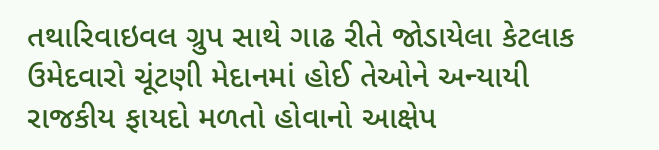તથારિવાઇવલ ગ્રુપ સાથે ગાઢ રીતે જોડાયેલા કેટલાક ઉમેદવારો ચૂંટણી મેદાનમાં હોઈ તેઓને અન્યાયી રાજકીય ફાયદો મળતો હોવાનો આક્ષેપ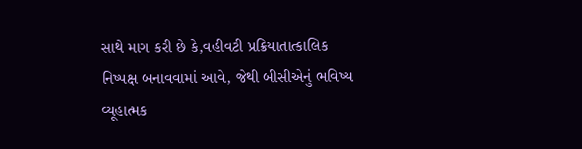સાથે માગ કરી છે કે,વહીવટી પ્રક્રિયાતાત્કાલિક નિષ્પક્ષ બનાવવામાં આવે, જેથી બીસીએનું ભવિષ્ય વ્યૂહાત્મક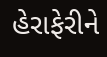હેરાફેરીને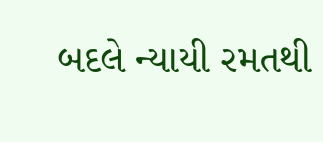બદલે ન્યાયી રમતથી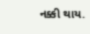નક્કી થાય.